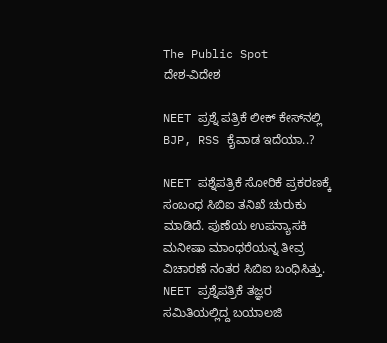The Public Spot
ದೇಶ-ವಿದೇಶ

NEET ಪ್ರಶ್ನೆ ಪತ್ರಿಕೆ ಲೀಕ್‌ ಕೇಸ್‌ನಲ್ಲಿ BJP, RSS ಕೈವಾಡ ಇದೆಯಾ..?

NEET ಪಶ್ನೆಪತ್ರಿಕೆ ಸೋರಿಕೆ ಪ್ರಕರಣಕ್ಕೆ ಸಂಬಂಧ ಸಿಬಿಐ ತನಿಖೆ ಚುರುಕು ಮಾಡಿದೆ. ಪುಣೆಯ ಉಪನ್ಯಾಸಕಿ ಮನೀಷಾ ಮಾಂಧರೆಯನ್ನ ತೀವ್ರ ವಿಚಾರಣೆ ನಂತರ ಸಿಬಿಐ ಬಂಧಿಸಿತ್ತು. NEET ಪ್ರಶ್ನೆಪತ್ರಿಕೆ ತಜ್ಞರ ಸಮಿತಿಯಲ್ಲಿದ್ದ ಬಯಾಲಜಿ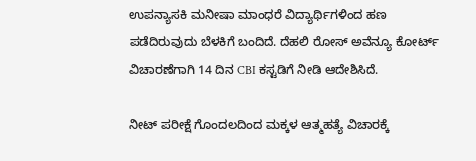ಉಪನ್ಯಾಸಕಿ ಮನೀಷಾ ಮಾಂಧರೆ ವಿದ್ಯಾರ್ಥಿಗಳಿಂದ ಹಣ ಪಡೆದಿರುವುದು ಬೆಳಕಿಗೆ ಬಂದಿದೆ. ದೆಹಲಿ ರೋಸ್ ಅವೆನ್ಯೂ ಕೋರ್ಟ್ ವಿಚಾರಣೆಗಾಗಿ 14 ದಿನ CBI ಕಸ್ಟಡಿಗೆ ನೀಡಿ ಆದೇಶಿಸಿದೆ.

ನೀಟ್ ಪರೀಕ್ಷೆ ಗೊಂದಲದಿಂದ ಮಕ್ಕಳ ಆತ್ಮಹತ್ಯೆ ವಿಚಾರಕ್ಕೆ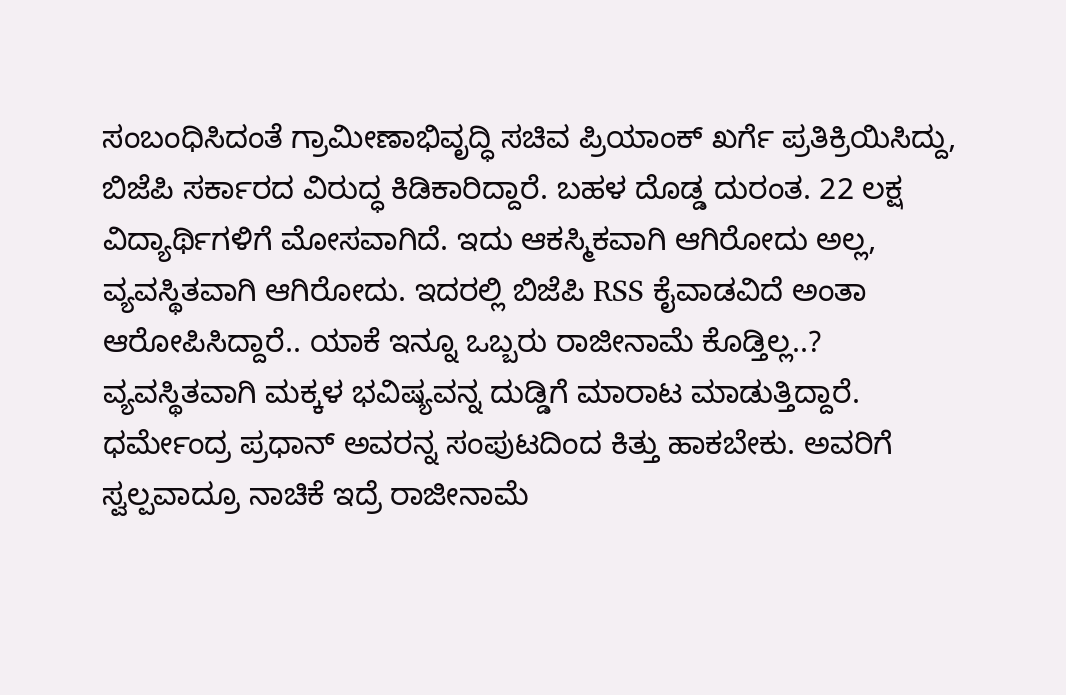ಸಂಬಂಧಿಸಿದಂತೆ ಗ್ರಾಮೀಣಾಭಿವೃದ್ಧಿ ಸಚಿವ ಪ್ರಿಯಾಂಕ್ ಖರ್ಗೆ ಪ್ರತಿಕ್ರಿಯಿಸಿದ್ದು, ಬಿಜೆಪಿ ಸರ್ಕಾರದ ವಿರುದ್ಧ ಕಿಡಿಕಾರಿದ್ದಾರೆ. ಬಹಳ ದೊಡ್ಡ ದುರಂತ. 22 ಲಕ್ಷ ವಿದ್ಯಾರ್ಥಿಗಳಿಗೆ ಮೋಸವಾಗಿದೆ. ಇದು ಆಕಸ್ಮಿಕವಾಗಿ ಆಗಿರೋದು ಅಲ್ಲ, ವ್ಯವಸ್ಥಿತವಾಗಿ ಆಗಿರೋದು. ಇದರಲ್ಲಿ ಬಿಜೆಪಿ RSS ಕೈವಾಡವಿದೆ ಅಂತಾ ಆರೋಪಿಸಿದ್ದಾರೆ.. ಯಾಕೆ ಇನ್ನೂ ಒಬ್ಬರು ರಾಜೀನಾಮೆ ಕೊಡ್ತಿಲ್ಲ..? ವ್ಯವಸ್ಥಿತವಾಗಿ ಮಕ್ಕಳ ಭವಿಷ್ಯವನ್ನ ದುಡ್ಡಿಗೆ ಮಾರಾಟ ಮಾಡುತ್ತಿದ್ದಾರೆ. ಧರ್ಮೇಂದ್ರ ಪ್ರಧಾನ್ ಅವರನ್ನ ಸಂಪುಟದಿಂದ ಕಿತ್ತು ಹಾಕಬೇಕು. ಅವರಿಗೆ ಸ್ವಲ್ಪವಾದ್ರೂ ನಾಚಿಕೆ ಇದ್ರೆ ರಾಜೀನಾಮೆ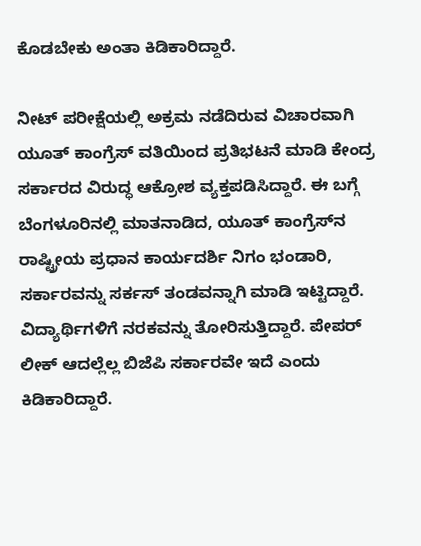ಕೊಡಬೇಕು ಅಂತಾ ಕಿಡಿಕಾರಿದ್ದಾರೆ.

ನೀಟ್ ಪರೀಕ್ಷೆಯಲ್ಲಿ ಅಕ್ರಮ ನಡೆದಿರುವ ವಿಚಾರವಾಗಿ ಯೂತ್ ಕಾಂಗ್ರೆಸ್ ವತಿಯಿಂದ ಪ್ರತಿಭಟನೆ ಮಾಡಿ ಕೇಂದ್ರ ಸರ್ಕಾರದ ವಿರುದ್ಧ ಆಕ್ರೋಶ ವ್ಯಕ್ತಪಡಿಸಿದ್ದಾರೆ. ಈ ಬಗ್ಗೆ ಬೆಂಗಳೂರಿನಲ್ಲಿ ಮಾತನಾಡಿದ, ಯೂತ್ ಕಾಂಗ್ರೆಸ್‌ನ ರಾಷ್ಟ್ರೀಯ ಪ್ರಧಾನ ಕಾರ್ಯದರ್ಶಿ ನಿಗಂ ಭಂಡಾರಿ, ಸರ್ಕಾರವನ್ನು ಸರ್ಕಸ್ ತಂಡವನ್ನಾಗಿ ಮಾಡಿ ಇಟ್ಟಿದ್ದಾರೆ. ವಿದ್ಯಾರ್ಥಿಗಳಿಗೆ ನರಕವನ್ನು ತೋರಿಸುತ್ತಿದ್ದಾರೆ. ಪೇಪರ್ ಲೀಕ್ ಆದಲ್ಲೆಲ್ಲ ಬಿಜೆಪಿ ಸರ್ಕಾರವೇ ಇದೆ ಎಂದು ಕಿಡಿಕಾರಿದ್ದಾರೆ.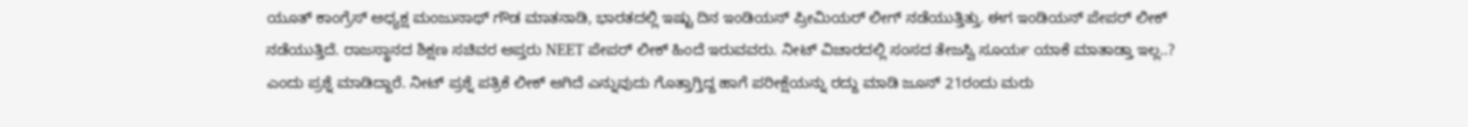ಯೂತ್ ಕಾಂಗ್ರೆಸ್ ಅಧ್ಯಕ್ಷ ಮಂಜುನಾಥ್ ಗೌಡ ಮಾತನಾಡಿ, ಭಾರತದಲ್ಲಿ ಇಷ್ಟು ದಿನ ಇಂಡಿಯನ್ ಪ್ರೀಮಿಯರ್ ಲೀಗ್ ನಡೆಯುತ್ತಿತ್ತು. ಈಗ ಇಂಡಿಯನ್‌ ಪೇಪರ್‌ ಲೀಕ್ ನಡೆಯುತ್ತಿದೆ. ರಾಜಸ್ಥಾನದ ಶಿಕ್ಷಣ ಸಚಿವರ ಆಪ್ತರು NEET ಪೇಪರ್ ಲೀಕ್ ಹಿಂದೆ ಇರುವವರು. ನೀಟ್ ವಿಚಾರದಲ್ಲಿ ಸಂಸದ ತೇಜಸ್ವಿ ಸೂರ್ಯ ಯಾಕೆ ಮಾತಾಡ್ತಾ ಇಲ್ಲ..? ಎಂದು ಪ್ರಶ್ನೆ ಮಾಡಿದ್ದಾರೆ. ನೀಟ್‌ ಪ್ರಶ್ನೆ ಪತ್ರಿಕೆ ಲೀಕ್‌ ಆಗಿದೆ ಎನ್ನುವುದು ಗೊತ್ತಾಗ್ತಿದ್ದ ಹಾಗೆ ಪರೀಕ್ಷೆಯನ್ನು ರದ್ದು ಮಾಡಿ ಜೂನ್‌ 21ರಂದು ಮರು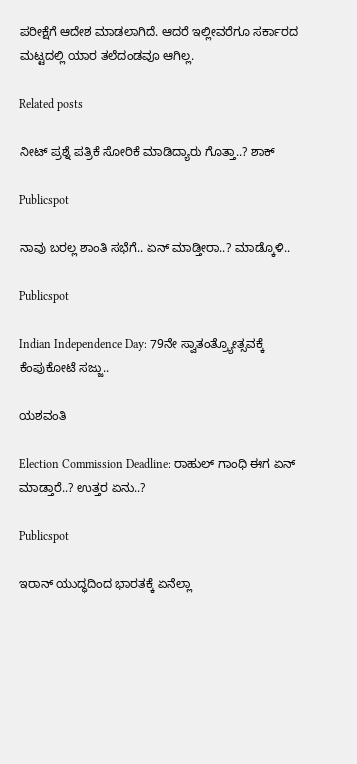ಪರೀಕ್ಷೆಗೆ ಆದೇಶ ಮಾಡಲಾಗಿದೆ. ಆದರೆ ಇಲ್ಲೀವರೆಗೂ ಸರ್ಕಾರದ ಮಟ್ಟದಲ್ಲಿ ಯಾರ ತಲೆದಂಡವೂ ಆಗಿಲ್ಲ.

Related posts

ನೀಟ್ ಪ್ರಶ್ನೆ ಪತ್ರಿಕೆ ಸೋರಿಕೆ ಮಾಡಿದ್ಯಾರು ಗೊತ್ತಾ..? ಶಾಕ್

Publicspot

ನಾವು ಬರಲ್ಲ ಶಾಂತಿ ಸಭೆಗೆ.. ಏನ್ ಮಾಡ್ತೀರಾ..? ಮಾಡ್ಕೊಳಿ..

Publicspot

Indian Independence Day: 79ನೇ ಸ್ವಾತಂತ್ರ್ಯೋತ್ಸವಕ್ಕೆ ಕೆಂಪುಕೋಟೆ ಸಜ್ಜು..

ಯಶವಂತಿ

Election Commission Deadline: ರಾಹುಲ್‌ ಗಾಂಧಿ ಈಗ ಏನ್‌ ಮಾಡ್ತಾರೆ..? ಉತ್ತರ ಏನು..?

Publicspot

ಇರಾನ್‌ ಯುದ್ಧದಿಂದ ಭಾರತಕ್ಕೆ ಏನೆಲ್ಲಾ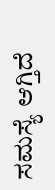ಸಮಸ್ಯೆ ಆಗ್ತಿದೆ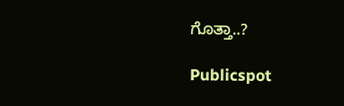ಗೊತ್ತಾ..?

Publicspot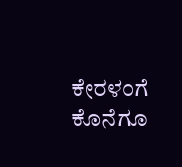ಕೇರಳಂಗೆ ಕೊನೆಗೂ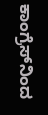ಕಾಂಗ್ರೆಸ್‌ನಿಂದ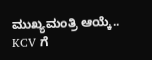ಮುಖ್ಯಮಂತ್ರಿ ಆಯ್ಕೆ.. KCV ಗೆ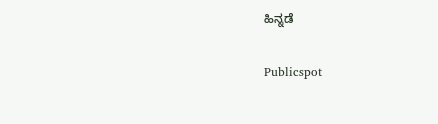ಹಿನ್ನಡೆ

Publicspot